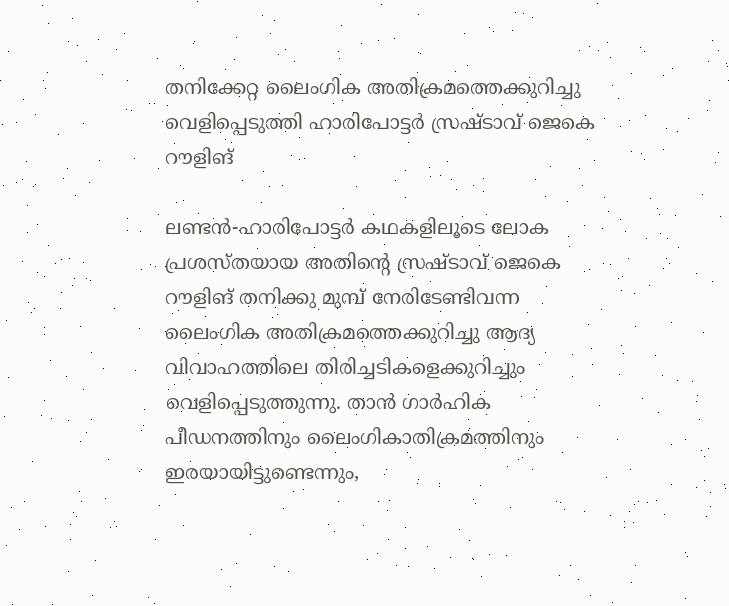തനിക്കേറ്റ ലൈംഗിക അതിക്രമത്തെക്കുറിച്ചു  വെളിപ്പെടുത്തി ഹാരിപോട്ടര്‍ സ്രഷ്ടാവ് ജെകെ റൗളിങ്

ലണ്ടന്‍-ഹാരിപോട്ടര്‍ കഥകളിലൂടെ ലോക പ്രശസ്തയായ അതിന്റെ സ്രഷ്ടാവ് ജെകെ റൗളിങ് തനിക്കു മുമ്പ് നേരിടേണ്ടിവന്ന ലൈംഗിക അതിക്രമത്തെക്കുറിച്ചു ആദ്യ വിവാഹത്തിലെ തിരിച്ചടികളെക്കുറിച്ചും വെളിപ്പെടുത്തുന്നു. താന്‍ ഗാര്‍ഹിക പീഡനത്തിനും ലൈംഗികാതിക്രമത്തിനും ഇരയായിട്ടുണ്ടെന്നും,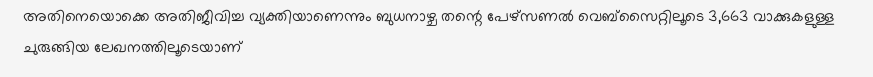അതിനെയൊക്കെ അതിജീവിച്ച വ്യക്തിയാണെന്നും ബുധനാഴ്ച തന്റെ പേഴ്‌സണല്‍ വെബ്‌സൈറ്റിലൂടെ 3,663 വാക്കുകളുള്ള ചുരുങ്ങിയ ലേഖനത്തിലൂടെയാണ്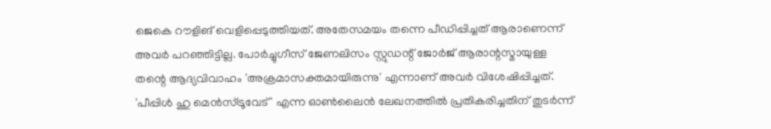ജെകെ റൗളിങ് വെളിപ്പെടുത്തിയത്. അതേസമയം തന്നെ പീഡിപ്പിച്ചത് ആരാണെന്ന് അവര്‍ പറഞ്ഞിട്ടില്ല. പോര്‍ച്ചുഗീസ് ജേണലിസം സ്റ്റുഡന്റ് ജോര്‍ജ് ആരാന്റസ്മായുള്ള തന്റെ ആദ്യവിവാഹം 'അക്രമാസക്തമായിരുന്നു' എന്നാണ് അവര്‍ വിശേഷിപ്പിച്ചത്. 'പീപ്പിള്‍ ഹു മെന്‍സ്ട്രൂവേട് ' എന്ന ഓണ്‍ലൈന്‍ ലേഖനത്തില്‍ പ്രതികരിച്ചതിന് തുടര്‍ന്ന്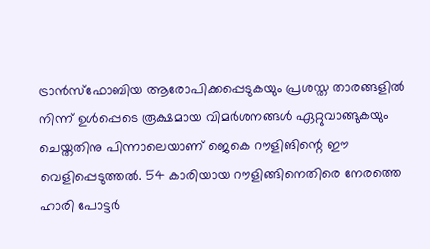ട്രാന്‍സ്‌ഫോബിയ ആരോപിക്കപ്പെടുകയും പ്രശസ്ത താരങ്ങളില്‍ നിന്ന് ഉള്‍പ്പെടെ രൂക്ഷമായ വിമര്‍ശനങ്ങള്‍ ഏറ്റുവാങ്ങുകയും ചെയ്തതിനു പിന്നാലെയാണ് ജെകെ റൗളിങിന്റെ ഈ വെളിപ്പെടുത്തല്‍. 54 കാരിയായ റൗളിങ്ങിനെതിരെ നേരത്തെ ഹാരി പോട്ടര്‍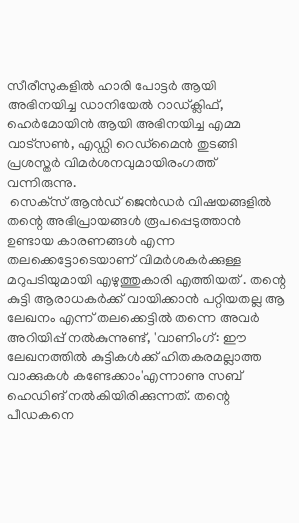സീരീസുകളില്‍ ഹാരി പോട്ടര്‍ ആയി അഭിനയിച്ച ഡാനിയേല്‍ റാഡ്ക്ലിഫ്, ഹെര്‍മോയിന്‍ ആയി അഭിനയിച്ച എമ്മ വാട്‌സണ്‍, എഡ്ഡി റെഡ്‌മൈന്‍ തുടങ്ങി പ്രശസ്തര്‍ വിമര്‍ശനവുമായിരംഗത്ത് വന്നിരുന്നു.
 സെക്‌സ് ആന്‍ഡ് ജെന്‍ഡര്‍ വിഷയങ്ങളില്‍ തന്റെ അഭിപ്രായങ്ങള്‍ രൂപപ്പെടുത്താന്‍ ഉണ്ടായ കാരണങ്ങള്‍ എന്ന തലക്കെട്ടോടെയാണ് വിമര്‍ശകര്‍ക്കുള്ള മറുപടിയുമായി എഴുത്തുകാരി എത്തിയത് . തന്റെ കുട്ടി ആരാധകര്‍ക്ക് വായിക്കാന്‍ പറ്റിയതല്ല ആ ലേഖനം എന്ന് തലക്കെട്ടില്‍ തന്നെ അവര്‍ അറിയിപ്പ് നല്‍കുന്നുണ്ട്, 'വാണിംഗ്: ഈ ലേഖനത്തില്‍ കുട്ടികള്‍ക്ക് ഹിതകരമല്ലാത്ത വാക്കുകള്‍ കണ്ടേക്കാം'എന്നാണു സബ് ഹെഡിങ് നല്‍കിയിരിക്കുന്നത്. തന്റെ പീഡകനെ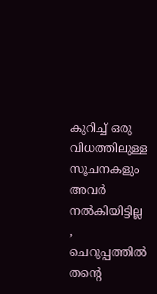കുറിച്ച് ഒരു വിധത്തിലുള്ള സൂചനകളും അവര്‍ നല്‍കിയിട്ടില്ല , ചെറുപ്പത്തില്‍ തന്റെ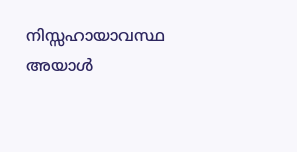നിസ്സഹായാവസ്ഥ അയാള്‍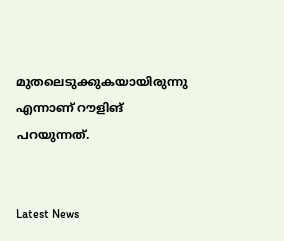മുതലെടുക്കുകയായിരുന്നു എന്നാണ് റൗളിങ് പറയുന്നത്.


Latest News